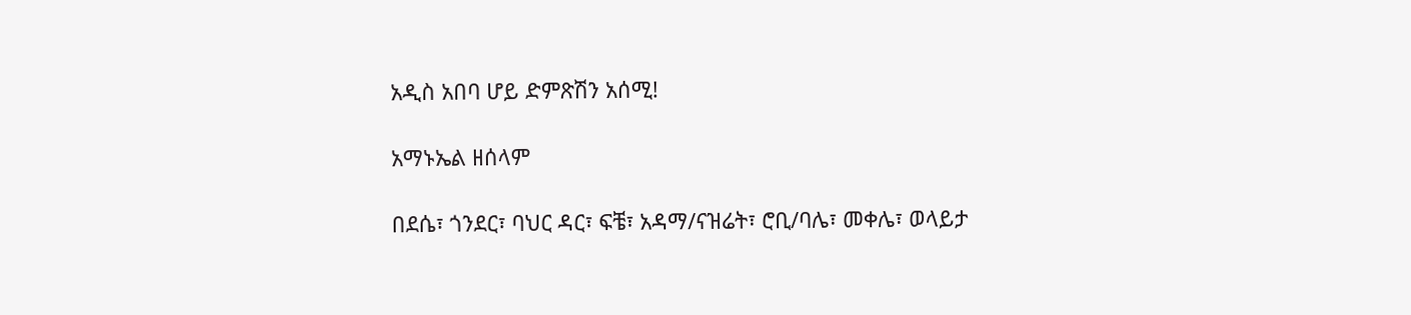አዲስ አበባ ሆይ ድምጽሽን አሰሚ!

አማኑኤል ዘሰላም

በደሴ፣ ጎንደር፣ ባህር ዳር፣ ፍቼ፣ አዳማ/ናዝሬት፣ ሮቢ/ባሌ፣ መቀሌ፣ ወላይታ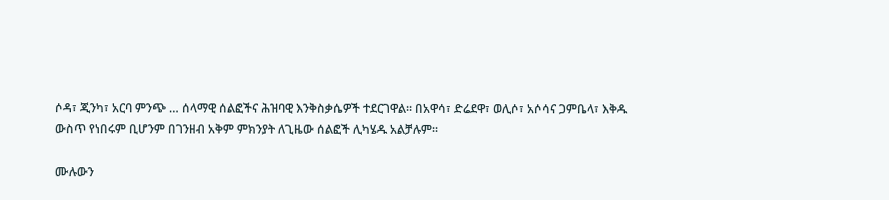ሶዳ፣ ጂንካ፣ አርባ ምንጭ … ሰላማዊ ሰልፎችና ሕዝባዊ እንቅስቃሴዎች ተደርገዋል። በአዋሳ፣ ድሬደዋ፣ ወሊሶ፣ አሶሳና ጋምቤላ፣ እቅዱ ውስጥ የነበሩም ቢሆንም በገንዘብ አቅም ምክንያት ለጊዜው ሰልፎች ሊካሄዱ አልቻሉም።

ሙሉውን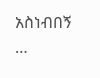አስነብበኝ …